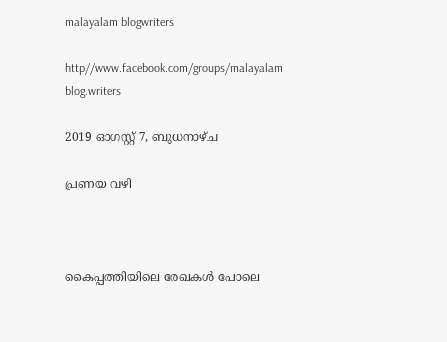malayalam blogwriters

http//www.facebook.com/groups/malayalam blog.writers

2019 ഓഗസ്റ്റ് 7, ബുധനാഴ്‌ച

പ്രണയ വഴി



കൈപ്പത്തിയിലെ രേഖകൾ പോലെ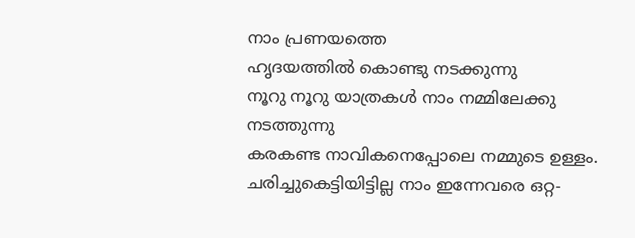നാം പ്രണയത്തെ
ഹൃദയത്തിൽ കൊണ്ടു നടക്കുന്നു
നൂറു നൂറു യാത്രകൾ നാം നമ്മിലേക്കു
നടത്തുന്നു
കരകണ്ട നാവികനെപ്പോലെ നമ്മുടെ ഉള്ളം.
ചരിച്ചുകെട്ടിയിട്ടില്ല നാം ഇന്നേവരെ ഒറ്റ-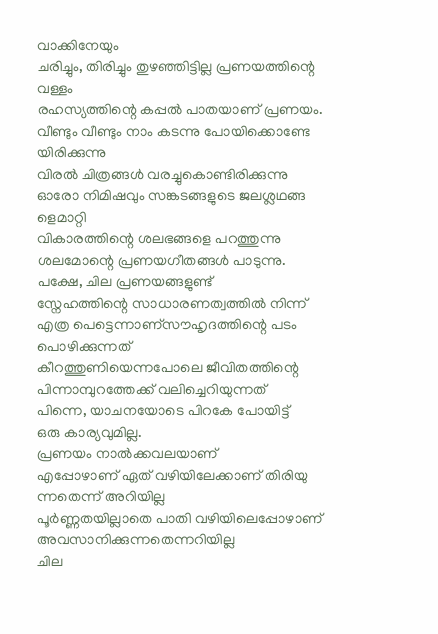വാക്കിനേയും
ചരിച്ചും, തിരിച്ചും തുഴഞ്ഞിട്ടില്ല പ്രണയത്തിന്റെ വള്ളം
രഹസ്യത്തിന്റെ കപ്പൽ പാതയാണ് പ്രണയം.
വീണ്ടും വീണ്ടും നാം കടന്നു പോയിക്കൊണ്ടേ യിരിക്കുന്നു
വിരൽ ചിത്രങ്ങൾ വരച്ചുകൊണ്ടിരിക്കുന്നു
ഓരോ നിമിഷവും സങ്കടങ്ങളുടെ ജലശ്ലഥങ്ങ
ളെമാറ്റി
വികാരത്തിന്റെ ശലഭങ്ങളെ പറത്തുന്നു
ശലമോന്റെ പ്രണയഗീതങ്ങൾ പാടുന്നു.
പക്ഷേ, ചില പ്രണയങ്ങളുണ്ട്
സ്നേഹത്തിന്റെ സാധാരണത്വത്തിൽ നിന്ന്
എത്ര പെട്ടെന്നാണ്സൗഹൃദത്തിന്റെ പടം പൊഴിക്കുന്നത്
കീറത്തുണിയെന്നപോലെ ജീവിതത്തിന്റെ
പിന്നാമ്പുറത്തേക്ക് വലിച്ചെറിയുന്നത്
പിന്നെ, യാചനയോടെ പിറകേ പോയിട്ട്
ഒരു കാര്യവുമില്ല.
പ്രണയം നാൽക്കവലയാണ്
എപ്പോഴാണ് ഏത് വഴിയിലേക്കാണ് തിരിയു ന്നതെന്ന് അറിയില്ല
പൂർണ്ണതയില്ലാതെ പാതി വഴിയിലെപ്പോഴാണ്
അവസാനിക്കുന്നതെന്നറിയില്ല
ചില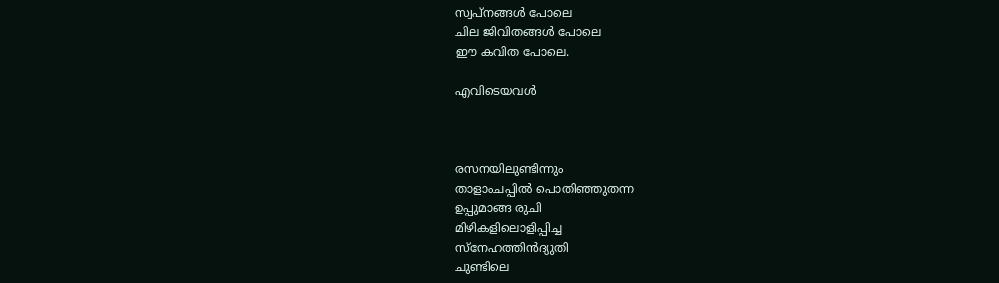സ്വപ്നങ്ങൾ പോലെ
ചില ജിവിതങ്ങൾ പോലെ
ഈ കവിത പോലെ.

എവിടെയവൾ



രസനയിലുണ്ടിന്നും
താളാംചപ്പിൽ പൊതിഞ്ഞുതന്ന
ഉപ്പുമാങ്ങ രുചി
മിഴികളിലൊളിപ്പിച്ച
സ്നേഹത്തിൻദ്യുതി
ചുണ്ടിലെ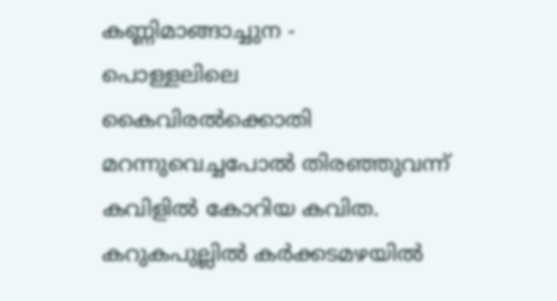കണ്ണിമാങ്ങാച്ചുന -
പൊള്ളലിലെ
കൈവിരൽക്കൊതി
മറന്നുവെച്ചപോൽ തിരഞ്ഞുവന്ന്
കവിളിൽ കോറിയ കവിത.
കറുകപുല്ലിൽ കർക്കടമഴയിൽ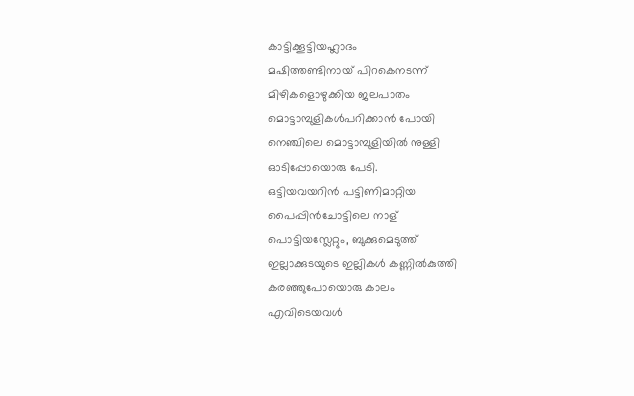കാട്ടിക്കൂട്ടിയഹ്ലാദം
മഷിത്തണ്ടിനായ് പിറകെനടന്ന്
മിഴികളൊഴുക്കിയ ജലപാതം
മൊട്ടാമ്പുളികൾപറിക്കാൻ പോയി
നെഞ്ചിലെ മൊട്ടാമ്പുളിയിൽ നുള്ളി
ഓടിപ്പോയൊരു പേടി.
ഒട്ടിയവയറിൻ പട്ടിണിമാറ്റിയ
പൈപ്പിൻചോട്ടിലെ നാള്
പൊട്ടിയസ്ലേറ്റും, ബുക്കുമെടുത്ത്
ഇല്ലാക്കുടയുടെ ഇല്ലികൾ കണ്ണിൽകുത്തി
കരഞ്ഞുപോയൊരു കാലം
എവിടെയവൾ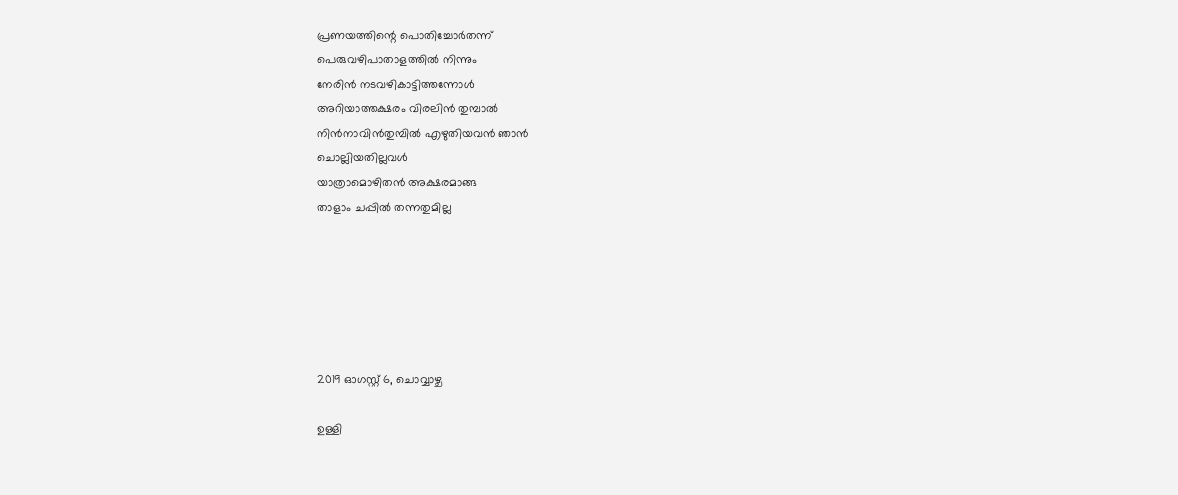പ്രണയത്തിന്റെ പൊതിച്ചോർതന്ന്
പെരുവഴിപാതാളത്തിൽ നിന്നും
നേരിൻ നടവഴികാട്ടിത്തന്നോൾ
അറിയാത്തക്ഷരം വിരലിൻ തുമ്പാൽ
നിൻനാവിൻതുമ്പിൽ എഴുതിയവൻ ഞാൻ
ചൊല്ലിയതില്ലവൾ
യാത്രാമൊഴിതൻ അക്ഷരമാങ്ങ
താളാം ചപ്പിൽ തന്നതുമില്ല






2019 ഓഗസ്റ്റ് 6, ചൊവ്വാഴ്ച

ഉള്ളി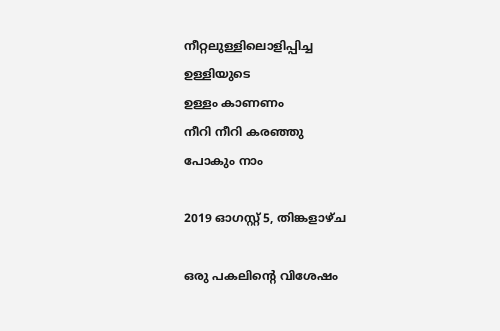നീറ്റലുള്ളിലൊളിപ്പിച്ച
ഉള്ളിയുടെ
ഉള്ളം കാണണം
നീറി നീറി കരഞ്ഞു
പോകും നാം

2019 ഓഗസ്റ്റ് 5, തിങ്കളാഴ്‌ച

ഒരു പകലിന്റെ വിശേഷം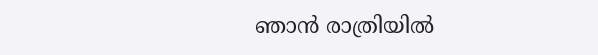ഞാൻ രാത്രിയിൽ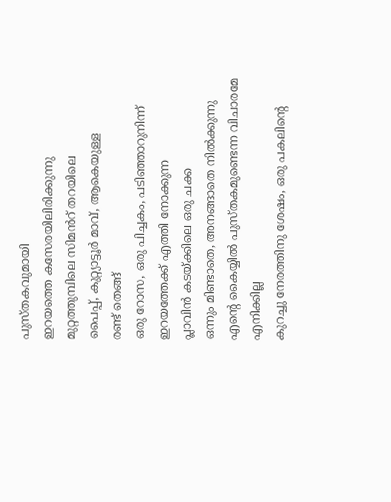പുസ്തകവുമായി
ഇറയത്തെ കസേരയിലിരിക്കുന്നു
മുറ്റത്തുമ്പിലെ സിമൻറ് തറയിലെ
പൈപ്പ്, കുറ്റ്യാട്ടൂർ മാവ്, ആകെയുള്ള
രണ്ട് തെങ്ങ്
ഒരു റോസ, ഒരു പിച്ചകം, പടിഞ്ഞാറുനിന്ന്
ഇറയത്തേക്ക് എത്തി നോക്കുന്ന
പ്ലാവിൻ കടയ്ക്കിലെ ഒരു ചക്ക
ഒന്നും മിണ്ടാതെ, അനങ്ങാതെ നിൽക്കുന്നു
എന്റെ കൈയ്യിൽ പുസ്തകമുണ്ടെന്ന വിചാരമേ
എനിക്കില്ല
കുറച്ചു നേരത്തിനു ശേഷം, ഒരു പകലിന്റെ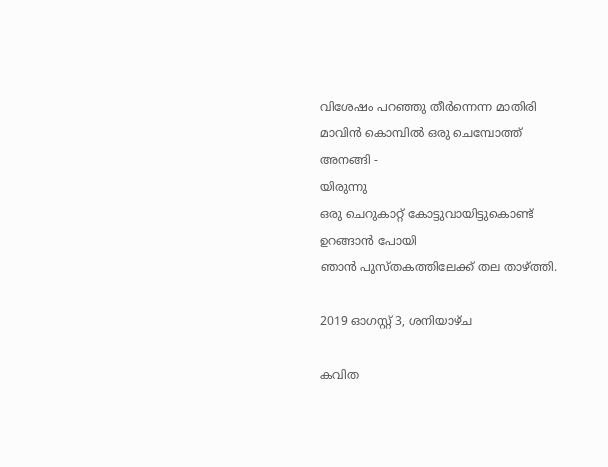വിശേഷം പറഞ്ഞു തീർന്നെന്ന മാതിരി
മാവിൻ കൊമ്പിൽ ഒരു ചെമ്പോത്ത് അനങ്ങി -
യിരുന്നു
ഒരു ചെറുകാറ്റ് കോട്ടുവായിട്ടുകൊണ്ട്
ഉറങ്ങാൻ പോയി
ഞാൻ പുസ്തകത്തിലേക്ക് തല താഴ്ത്തി.

2019 ഓഗസ്റ്റ് 3, ശനിയാഴ്‌ച

കവിത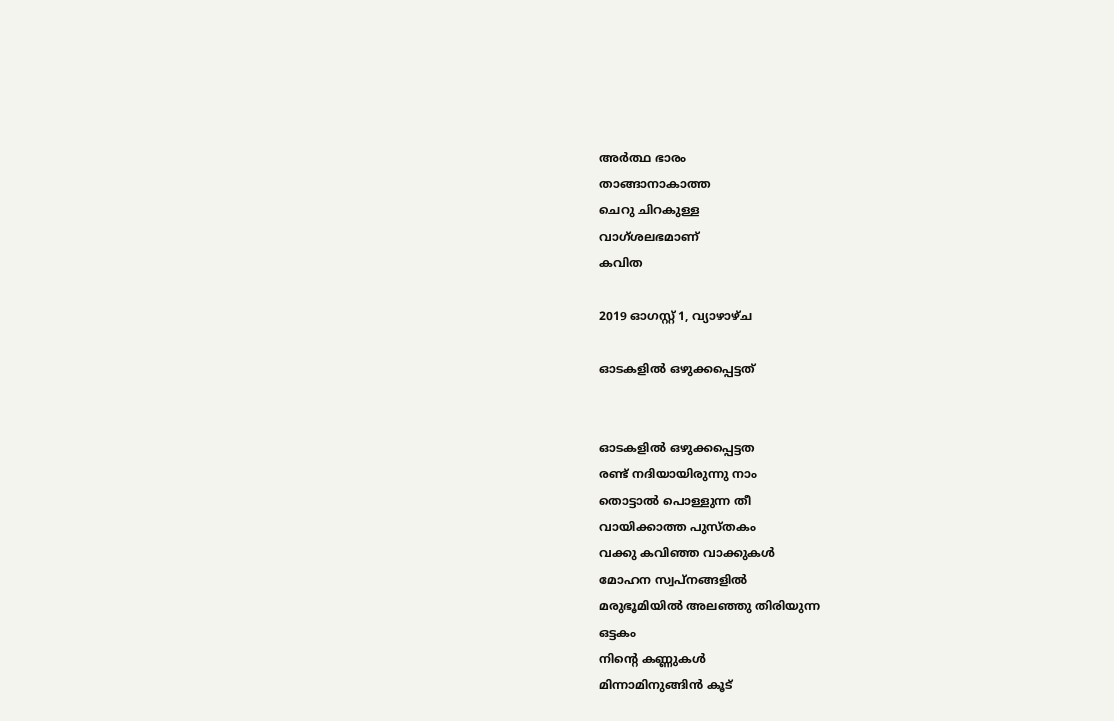അർത്ഥ ഭാരം
താങ്ങാനാകാത്ത
ചെറു ചിറകുള്ള
വാഗ്ശലഭമാണ്
കവിത

2019 ഓഗസ്റ്റ് 1, വ്യാഴാഴ്‌ച

ഓടകളിൽ ഒഴുക്കപ്പെട്ടത്


ഓടകളിൽ ഒഴുക്കപ്പെട്ടത
രണ്ട് നദിയായിരുന്നു നാം
തൊട്ടാൽ പൊള്ളുന്ന തീ
വായിക്കാത്ത പുസ്തകം
വക്കു കവിഞ്ഞ വാക്കുകൾ
മോഹന സ്വപ്നങ്ങളിൽ
മരുഭൂമിയിൽ അലഞ്ഞു തിരിയുന്ന
ഒട്ടകം
നിന്റെ കണ്ണുകൾ
മിന്നാമിനുങ്ങിൻ കൂട്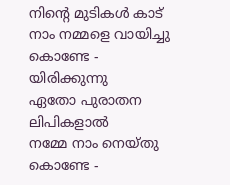നിന്റെ മുടികൾ കാട്
നാം നമ്മളെ വായിച്ചു കൊണ്ടേ -
യിരിക്കുന്നു
ഏതോ പുരാതന ലിപികളാൽ
നമ്മേ നാം നെയ്തു കൊണ്ടേ -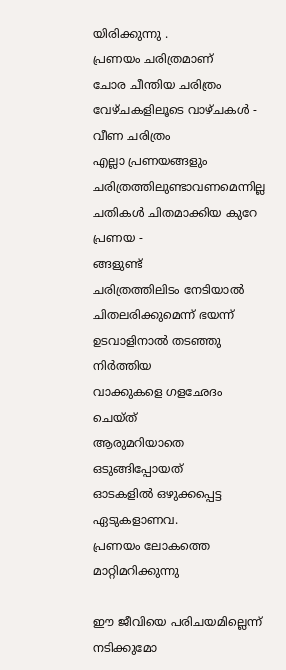യിരിക്കുന്നു .
പ്രണയം ചരിത്രമാണ്
ചോര ചീന്തിയ ചരിത്രം
വേഴ്ചകളിലൂടെ വാഴ്ചകൾ -
വീണ ചരിത്രം
എല്ലാ പ്രണയങ്ങളും
ചരിത്രത്തിലുണ്ടാവണമെന്നില്ല
ചതികൾ ചിതമാക്കിയ കുറേ പ്രണയ -
ങ്ങളുണ്ട്
ചരിത്രത്തിലിടം നേടിയാൽ
ചിതലരിക്കുമെന്ന് ഭയന്ന്
ഉടവാളിനാൽ തടഞ്ഞു നിർത്തിയ
വാക്കുകളെ ഗളഛേദം ചെയ്ത്
ആരുമറിയാതെ ഒടുങ്ങിപ്പോയത്
ഓടകളിൽ ഒഴുക്കപ്പെട്ട ഏടുകളാണവ.
പ്രണയം ലോകത്തെ മാറ്റിമറിക്കുന്നു

ഈ ജീവിയെ പരിചയമില്ലെന്ന് നടിക്കുമോ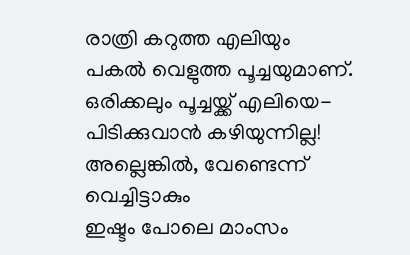രാത്രി കറുത്ത എലിയും
പകൽ വെളുത്ത പൂച്ചയുമാണ്.
ഒരിക്കലും പൂച്ചയ്ക്ക് എലിയെ-
പിടിക്കുവാൻ കഴിയുന്നില്ല!
അല്ലെങ്കിൽ, വേണ്ടെന്ന് വെച്ചിട്ടാകും
ഇഷ്ടം പോലെ മാംസം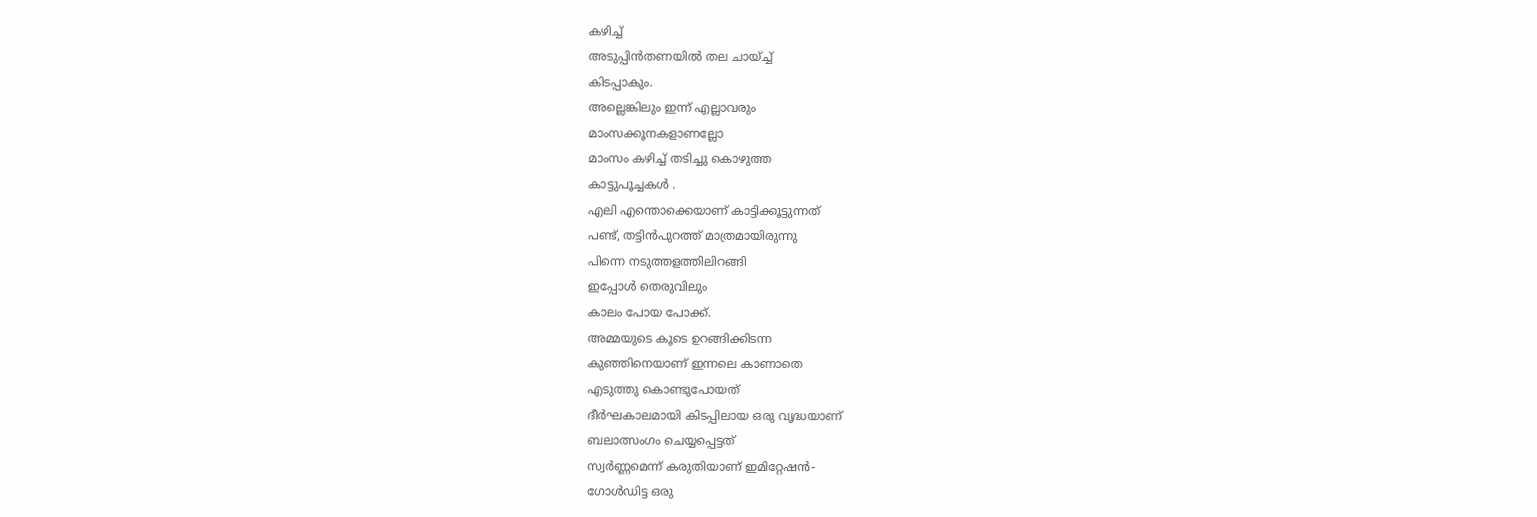കഴിച്ച്
അടുപ്പിൻതണയിൽ തല ചായ്ച്ച്
കിടപ്പാകും.
അല്ലെങ്കിലും ഇന്ന് എല്ലാവരും
മാംസക്കൂനകളാണല്ലോ
മാംസം കഴിച്ച് തടിച്ചു കൊഴുത്ത
കാട്ടുപൂച്ചകൾ .
എലി എന്തൊക്കെയാണ് കാട്ടിക്കൂട്ടുന്നത്
പണ്ട്, തട്ടിൻപുറത്ത് മാത്രമായിരുന്നു
പിന്നെ നടുത്തളത്തിലിറങ്ങി
ഇപ്പോൾ തെരുവിലും
കാലം പോയ പോക്ക്.
അമ്മയുടെ കൂടെ ഉറങ്ങിക്കിടന്ന
കുഞ്ഞിനെയാണ് ഇന്നലെ കാണാതെ
എടുത്തു കൊണ്ടുപോയത്
ദീർഘകാലമായി കിടപ്പിലായ ഒരു വൃദ്ധയാണ്
ബലാത്സംഗം ചെയ്യപ്പെട്ടത്
സ്വർണ്ണമെന്ന് കരുതിയാണ് ഇമിറ്റേഷൻ-
ഗോൾഡിട്ട ഒരു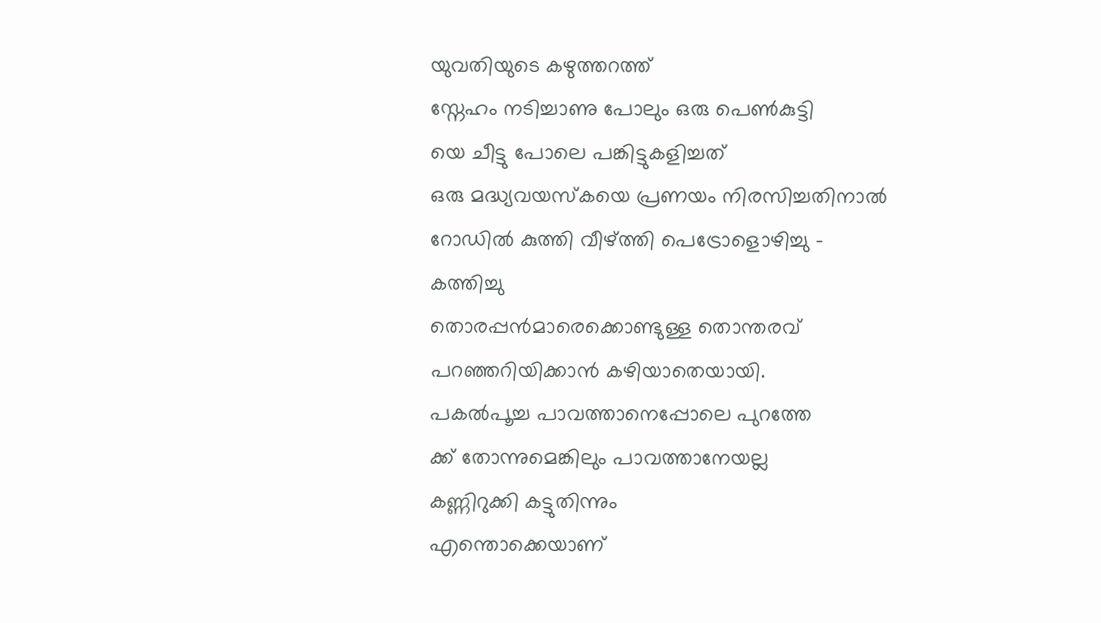യുവതിയുടെ കഴുത്തറത്ത്
സ്നേഹം നടിച്ചാണു പോലും ഒരു പെൺകുട്ടി
യെ ചീട്ടു പോലെ പങ്കിട്ടുകളിച്ചത്
ഒരു മദ്ധ്യവയസ്കയെ പ്രണയം നിരസിച്ചതിനാൽ
റോഡിൽ കുത്തി വീഴ്ത്തി പെട്രോളൊഴിച്ചു -
കത്തിച്ചു
തൊരപ്പൻമാരെക്കൊണ്ടുള്ള തൊന്തരവ്
പറഞ്ഞറിയിക്കാൻ കഴിയാതെയായി.
പകൽപൂച്ച പാവത്താനെപ്പോലെ പുറത്തേ
ക്ക് തോന്നുമെങ്കിലും പാവത്താനേയല്ല
കണ്ണിറുക്കി കട്ടുതിന്നും
എന്തൊക്കെയാണ്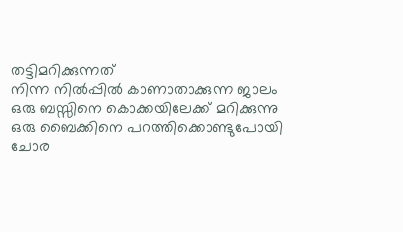തട്ടിമറിക്കുന്നത്
നിന്ന നിൽപ്പിൽ കാണാതാക്കുന്ന ജാലം
ഒരു ബസ്സിനെ കൊക്കയിലേക്ക് മറിക്കുന്നു
ഒരു ബൈക്കിനെ പറത്തിക്കൊണ്ടുപോയി
ചോര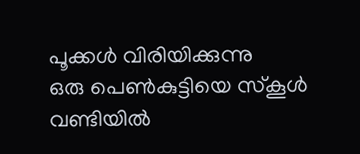പൂക്കൾ വിരിയിക്കുന്നു
ഒരു പെൺകുട്ടിയെ സ്കൂൾ വണ്ടിയിൽ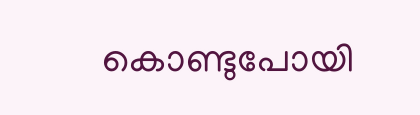കൊണ്ടുപോയി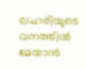ലഹരിയുടെ വനത്തിൽ മേയാൻ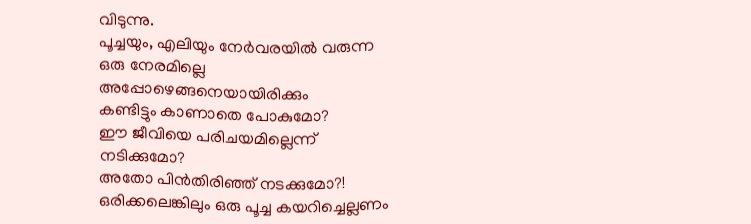വിടുന്നു.
പൂച്ചയും, എലിയും നേർവരയിൽ വരുന്ന
ഒരു നേരമില്ലെ
അപ്പോഴെങ്ങനെയായിരിക്കും
കണ്ടിട്ടും കാണാതെ പോകുമോ?
ഈ ജീവിയെ പരിചയമില്ലെന്ന് നടിക്കുമോ?
അതോ പിൻതിരിഞ്ഞ് നടക്കുമോ?!
ഒരിക്കലെങ്കിലും ഒരു പൂച്ച കയറിച്ചെല്ലണം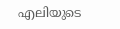എലിയുടെ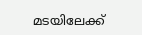മടയിലേക്ക്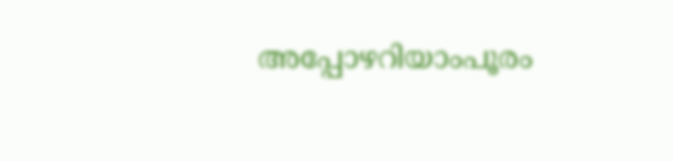അപ്പോഴറിയാംപൂരം